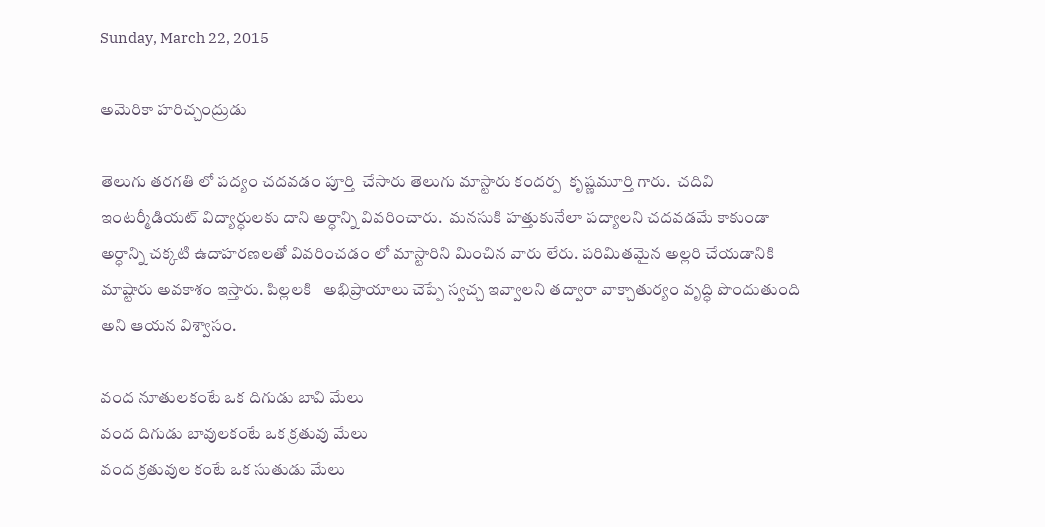Sunday, March 22, 2015

అమెరికా హరిచ్చంద్రుడు

తెలుగు తరగతి లో పద్యం చదవడం పూర్తి  చేసారు తెలుగు మాస్టారు కందర్ప  కృష్ణమూర్తి గారు.  చదివి  ఇంటర్మీడియట్ విద్యార్ధులకు దాని అర్ధాన్ని వివరించారు.  మనసుకి హత్తుకునేలా పద్యాలని చదవడమే కాకుండా అర్ధాన్ని చక్కటి ఉదాహరణలతో వివరించడం లో మాస్టారిని మించిన వారు లేరు. పరిమితమైన అల్లరి చేయడానికి మాష్టారు అవకాశం ఇస్తారు. పిల్లలకి   అభిప్రాయాలు చెప్పే స్వచ్చ ఇవ్వాలని తద్వారా వాక్చాతుర్యం వృద్ధి పొందుతుంది అని ఆయన విశ్వాసం.

వంద నూతులకంటే ఒక దిగుడు బావి మేలు
వంద దిగుడు బావులకంటే ఒక క్రతువు మేలు
వంద క్రతువుల కంటే ఒక సుతుడు మేలు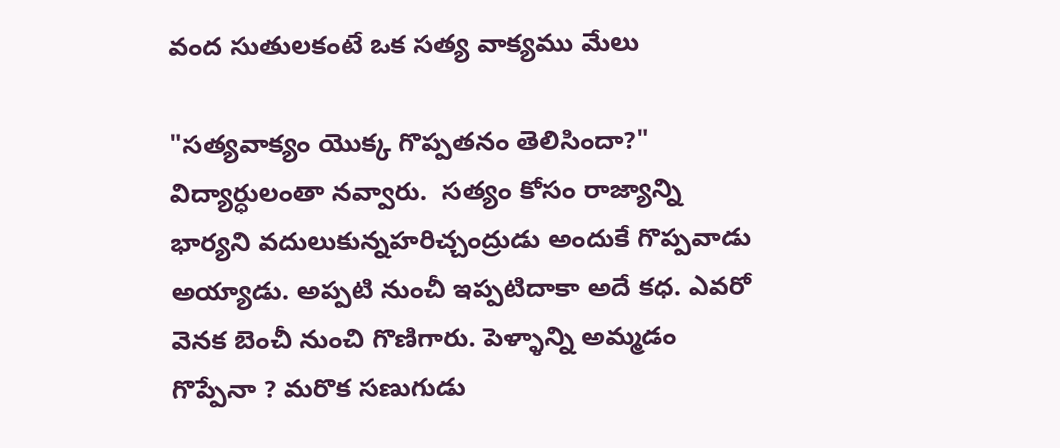వంద సుతులకంటే ఒక సత్య వాక్యము మేలు

"సత్యవాక్యం యొక్క గొప్పతనం తెలిసిందా?" విద్యార్ధులంతా నవ్వారు.  సత్యం కోసం రాజ్యాన్ని భార్యని వదులుకున్నహరిచ్చంద్రుడు అందుకే గొప్పవాడు అయ్యాడు. అప్పటి నుంచీ ఇప్పటిదాకా అదే కధ. ఎవరో వెనక బెంచీ నుంచి గొణిగారు. పెళ్ళాన్ని అమ్మడం  గొప్పేనా ? మరొక సణుగుడు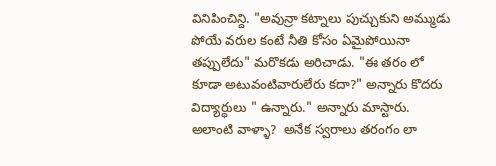వినిపించిన్ది. "అవున్రా కట్నాలు పుచ్చుకుని అమ్ముడు పోయే వరుల కంటే నీతి కోసం ఏమైపోయినా తప్పులేదు" మరొకడు అరిచాడు. "ఈ తరం లో కూడా అటువంటివారులేరు కదా?" అన్నారు కొదరు విద్యార్ధులు " ఉన్నారు." అన్నారు మాస్టారు. అలాంటి వాళ్ళా?  అనేక స్వరాలు తరంగం లా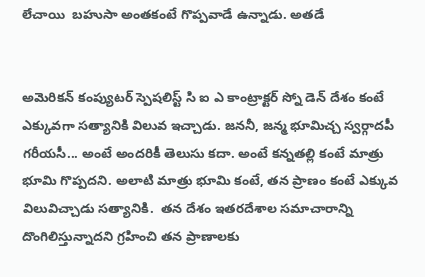లేచాయి  బహుసా అంతకంటే గొప్పవాడే ఉన్నాడు. అతడే


అమెరికన్ కంప్యుటర్ స్పెషలిస్ట్ సి ఐ ఎ కాంట్రాక్టర్ స్నో డెన్ దేశం కంటే ఎక్కువగా సత్యానికి విలువ ఇచ్చాడు. జననీ, జన్మ భూమిచ్చ స్వర్గాదపీ గరీయసీ... అంటే అందరికీ తెలుసు కదా. అంటే కన్నతల్లి కంటే మాత్రు భూమి గొప్పదని. అలాటి మాత్రు భూమి కంటే, తన ప్రాణం కంటే ఎక్కువ విలువిచ్చాడు సత్యానికి.  తన దేశం ఇతరదేశాల సమాచారాన్ని దొంగిలిస్తున్నాదని గ్రహించి తన ప్రాణాలకు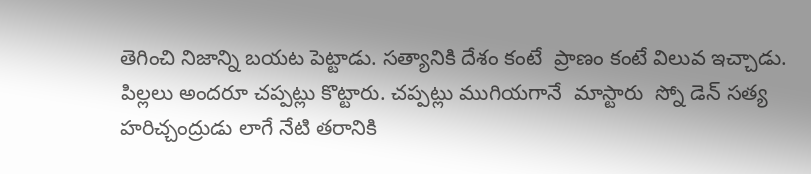తెగించి నిజాన్ని బయట పెట్టాడు. సత్యానికి దేశం కంటే  ప్రాణం కంటే విలువ ఇచ్చాడు.  పిల్లలు అందరూ చప్పట్లు కొట్టారు. చప్పట్లు ముగియగానే  మాస్టారు  స్నో డెన్ సత్య హరిచ్చంద్రుడు లాగే నేటి తరానికి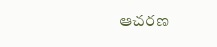ఆచరణ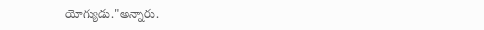యోగ్యుడు."అన్నారు.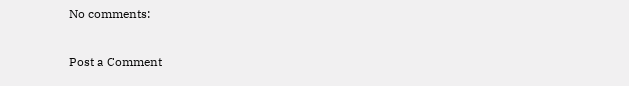No comments:

Post a Comment